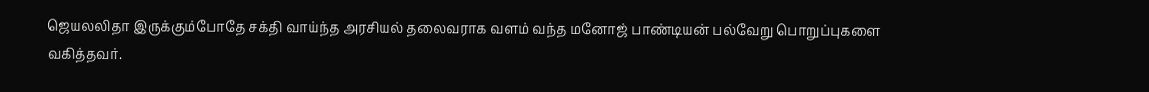ஜெயலலிதா இருக்கும்போதே சக்தி வாய்ந்த அரசியல் தலைவராக வளம் வந்த மனோஜ் பாண்டியன் பல்வேறு பொறுப்புகளை வகித்தவர்.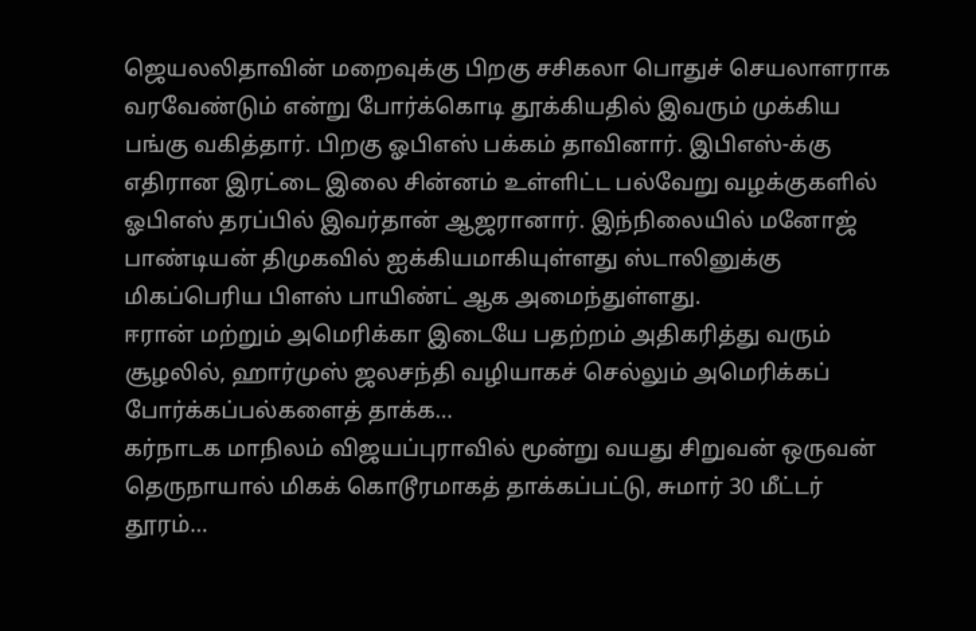ஜெயலலிதாவின் மறைவுக்கு பிறகு சசிகலா பொதுச் செயலாளராக வரவேண்டும் என்று போர்க்கொடி தூக்கியதில் இவரும் முக்கிய பங்கு வகித்தார். பிறகு ஓபிஎஸ் பக்கம் தாவினார். இபிஎஸ்-க்கு எதிரான இரட்டை இலை சின்னம் உள்ளிட்ட பல்வேறு வழக்குகளில் ஓபிஎஸ் தரப்பில் இவர்தான் ஆஜரானார். இந்நிலையில் மனோஜ் பாண்டியன் திமுகவில் ஐக்கியமாகியுள்ளது ஸ்டாலினுக்கு மிகப்பெரிய பிளஸ் பாயிண்ட் ஆக அமைந்துள்ளது.
ஈரான் மற்றும் அமெரிக்கா இடையே பதற்றம் அதிகரித்து வரும் சூழலில், ஹார்முஸ் ஜலசந்தி வழியாகச் செல்லும் அமெரிக்கப் போர்க்கப்பல்களைத் தாக்க…
கர்நாடக மாநிலம் விஜயப்புராவில் மூன்று வயது சிறுவன் ஒருவன் தெருநாயால் மிகக் கொடூரமாகத் தாக்கப்பட்டு, சுமார் 30 மீட்டர் தூரம்…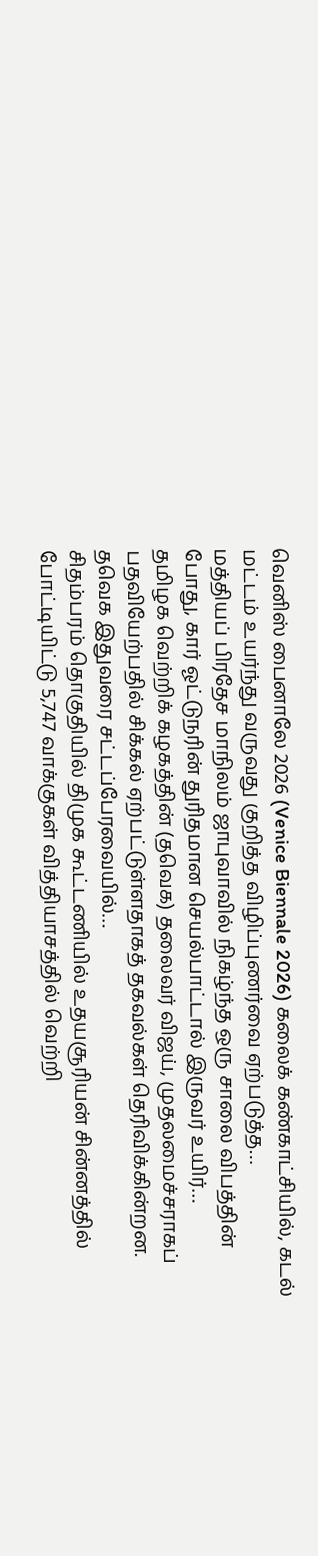வெனிஸ் பைனாலே 2026 (Venice Biennale 2026) கலைக் கண்காட்சியில், கடல் மட்டம் உயர்ந்து வருவது குறித்த விழிப்புணர்வை ஏற்படுத்த…
மத்தியப் பிரதேச மாநிலம் ஜாபுவாவில் நிகழ்ந்த ஒரு சாலை விபத்தின் போது, கார் ஓட்டுநரின் துரிதமான செயல்பாட்டால் இருவர் உயிர்…
தமிழக வெற்றிக் கழகத்தின் (தவெக) தலைவர் விஜய், முதலமைச்சராகப் பதவியேற்பதில் சிக்கல் ஏற்பட்டுள்ளதாகத் தகவல்கள் தெரிவிக்கின்றன. தவெக இதுவரை சட்டப்பேரவையில்…
சிதம்பரம் தொகுதியில் திமுக கூட்டணியில் உதயசூரியன் சின்னத்தில் போட்டியிட்டு 5,747 வாக்குகள் வித்தியாசத்தில் வெற்றி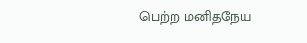பெற்ற மனிதநேய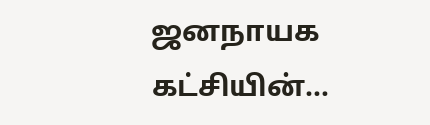ஜனநாயக கட்சியின்…